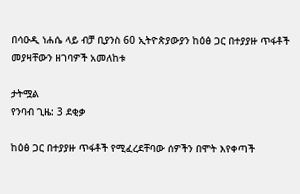በሳዑዲ ነሐሴ ላይ ብቻ ቢያንስ 60 ኢትዮጵያውያን ከዕፅ ጋር በተያያዙ ጥፋቶች መያዛቸውን ዘገባዎች አመለከቱ

ታትሟል
የንባብ ጊዜ: 3 ደቂቃ

ከዕፅ ጋር በተያያዙ ጥፋቶች የሚፈረደቸባው ሰዎችን በሞት እየቀጣች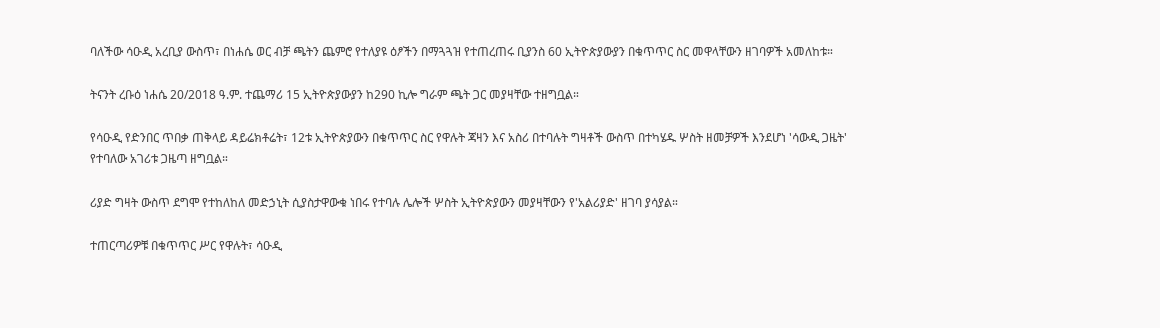ባለችው ሳዑዲ አረቢያ ውስጥ፣ በነሐሴ ወር ብቻ ጫትን ጨምሮ የተለያዩ ዕፆችን በማጓጓዝ የተጠረጠሩ ቢያንስ 60 ኢትዮጵያውያን በቁጥጥር ስር መዋላቸውን ዘገባዎች አመለከቱ።

ትናንት ረቡዕ ነሐሴ 20/2018 ዓ.ም. ተጨማሪ 15 ኢትዮጵያውያን ከ290 ኪሎ ግራም ጫት ጋር መያዛቸው ተዘግቧል።

የሳዑዲ የድንበር ጥበቃ ጠቅላይ ዳይሬክቶሬት፣ 12ቱ ኢትዮጵያውን በቁጥጥር ስር የዋሉት ጃዛን እና አስሪ በተባሉት ግዛቶች ውስጥ በተካሄዱ ሦስት ዘመቻዎች እንደሆነ 'ሳውዲ ጋዜት' የተባለው አገሪቱ ጋዜጣ ዘግቧል።

ሪያድ ግዛት ውስጥ ደግሞ የተከለከለ መድኃኒት ሲያስታዋውቁ ነበሩ የተባሉ ሌሎች ሦስት ኢትዮጵያውን መያዛቸውን የ'አልሪያድ' ዘገባ ያሳያል።

ተጠርጣሪዎቹ በቁጥጥር ሥር የዋሉት፣ ሳዑዲ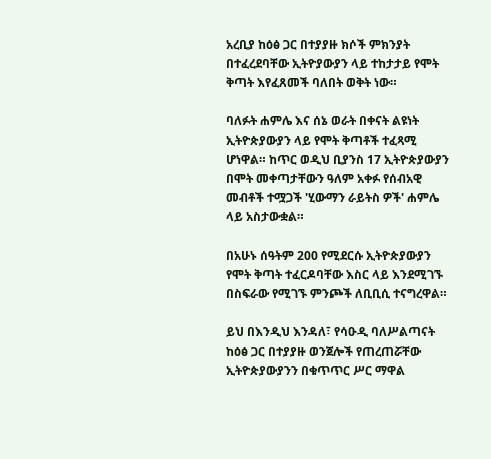አረቢያ ከዕፅ ጋር በተያያዙ ክሶች ምክንያት በተፈረደባቸው ኢትዮያውያን ላይ ተከታታይ የሞት ቅጣት እየፈጸመች ባለበት ወቅት ነው።

ባለፉት ሐምሌ እና ሰኔ ወራት በቀናት ልዩነት ኢትዮጵያውያን ላይ የሞት ቅጣቶች ተፈጻሚ ሆነዋል። ከጥር ወዲህ ቢያንስ 17 ኢትዮጵያውያን በሞት መቀጣታቸውን ዓለም አቀፉ የሰብአዊ መብቶች ተሟጋች 'ሂውማን ራይትስ ዎች' ሐምሌ ላይ አስታውቋል።

በአሁኑ ሰዓትም 200 የሚደርሱ ኢትዮጵያውያን የሞት ቅጣት ተፈርዶባቸው እስር ላይ እንደሚገኙ በስፍራው የሚገኙ ምንጮች ለቢቢሲ ተናግረዋል።

ይህ በእንዲህ እንዳለ፣ የሳዑዲ ባለሥልጣናት ከዕፅ ጋር በተያያዙ ወንጀሎች የጠረጠሯቸው ኢትዮጵያውያንን በቁጥጥር ሥር ማዋል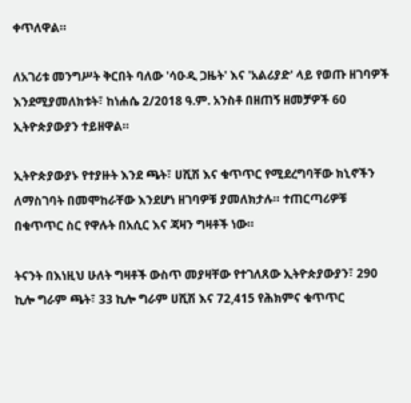ቀጥለዋል።

ለአገሪቱ መንግሥት ቅርበት ባለው 'ሳዑዲ ጋዜት' እና 'አልሪያድ' ላይ የወጡ ዘገባዎች እንደሚያመለክቱት፣ ከነሐሴ 2/2018 ዓ.ም. አንስቶ በዘጠኝ ዘመቻዎች 60 ኢትዮጵያውያን ተይዘዋል።

ኢትዮጵያውያኑ የተያዙት እንደ ጫት፣ ሀሺሽ እና ቁጥጥር የሚደረግባቸው ክኒኖችን ለማስገባት በመሞከራቸው እንደሆነ ዘገባዎቹ ያመለክታሉ። ተጠርጣሪዎቹ በቁጥጥር ስር የዋሉት በአሲር እና ጃዛን ግዛቶች ነው።

ትናንት በእነዚህ ሁለት ግዛቶች ውስጥ መያዛቸው የተገለጸው ኢትዮጵያውያን፣ 290 ኪሎ ግራም ጫት፣ 33 ኪሎ ግራም ሀሺሽ እና 72,415 የሕክምና ቁጥጥር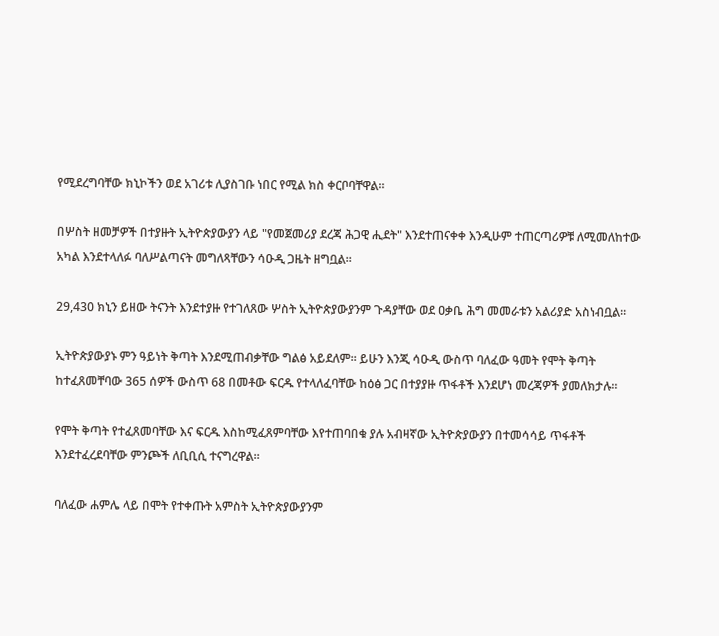የሚደረግባቸው ክኒኮችን ወደ አገሪቱ ሊያስገቡ ነበር የሚል ክስ ቀርቦባቸዋል።

በሦስት ዘመቻዎች በተያዙት ኢትዮጵያውያን ላይ "የመጀመሪያ ደረጃ ሕጋዊ ሒደት" እንደተጠናቀቀ እንዲሁም ተጠርጣሪዎቹ ለሚመለከተው አካል እንደተላለፉ ባለሥልጣናት መግለጻቸውን ሳዑዲ ጋዜት ዘግቧል።

29,430 ክኒን ይዘው ትናንት እንደተያዙ የተገለጸው ሦስት ኢትዮጵያውያንም ጉዳያቸው ወደ ዐቃቤ ሕግ መመራቱን አልሪያድ አስነብቧል።

ኢትዮጵያውያኑ ምን ዓይነት ቅጣት እንደሚጠብቃቸው ግልፅ አይደለም። ይሁን እንጂ ሳዑዲ ውስጥ ባለፈው ዓመት የሞት ቅጣት ከተፈጸመቸባው 365 ሰዎች ውስጥ 68 በመቶው ፍርዱ የተላለፈባቸው ከዕፅ ጋር በተያያዙ ጥፋቶች እንደሆነ መረጃዎች ያመለክታሉ።

የሞት ቅጣት የተፈጸመባቸው እና ፍርዱ እስከሚፈጸምባቸው እየተጠባበቁ ያሉ አብዛኛው ኢትዮጵያውያን በተመሳሳይ ጥፋቶች እንደተፈረደባቸው ምንጮች ለቢቢሲ ተናግረዋል።

ባለፈው ሐምሌ ላይ በሞት የተቀጡት አምስት ኢትዮጵያውያንም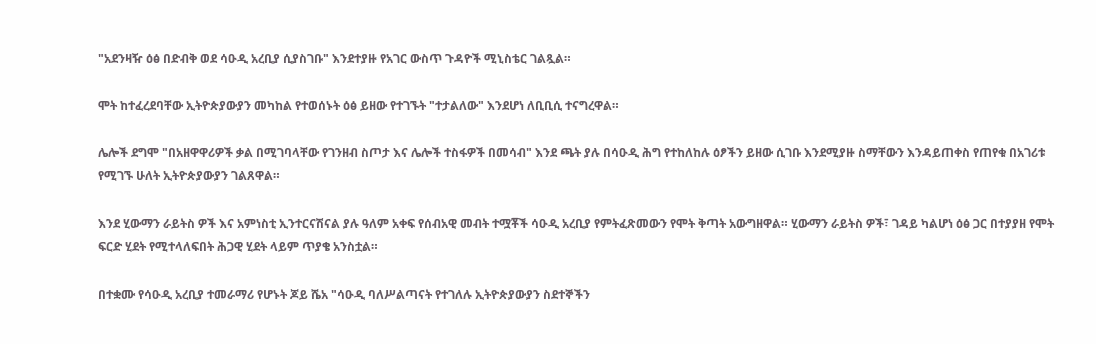"አደንዛዥ ዕፅ በድብቅ ወደ ሳዑዲ አረቢያ ሲያስገቡ" እንደተያዙ የአገር ውስጥ ጉዳዮች ሚኒስቴር ገልጿል።

ሞት ከተፈረደባቸው ኢትዮጵያውያን መካከል የተወሰኑት ዕፅ ይዘው የተገኙት "ተታልለው" እንደሆነ ለቢቢሲ ተናግረዋል።

ሌሎች ደግሞ "በአዘዋዋሪዎች ቃል በሚገባላቸው የገንዘብ ስጦታ እና ሌሎች ተስፋዎች በመሳብ" እንደ ጫት ያሉ በሳዑዲ ሕግ የተከለከሉ ዕፆችን ይዘው ሲገቡ እንደሚያዙ ስማቸውን እንዳይጠቀስ የጠየቁ በአገሪቱ የሚገኙ ሁለት ኢትዮጵያውያን ገልጸዋል።

እንደ ሂውማን ራይትስ ዎች እና አምነስቲ ኢንተርናሽናል ያሉ ዓለም አቀፍ የሰብአዊ መብት ተሟቾች ሳዑዲ አረቢያ የምትፈጽመውን የሞት ቅጣት አውግዘዋል። ሂውማን ራይትስ ዎች፣ ገዳይ ካልሆነ ዕፅ ጋር በተያያዘ የሞት ፍርድ ሂደት የሚተላለፍበት ሕጋዊ ሂደት ላይም ጥያቄ አንስቷል።

በተቋሙ የሳዑዲ አረቢያ ተመራማሪ የሆኑት ጆይ ሼአ "ሳዑዲ ባለሥልጣናት የተገለሉ ኢትዮጵያውያን ስደተኞችን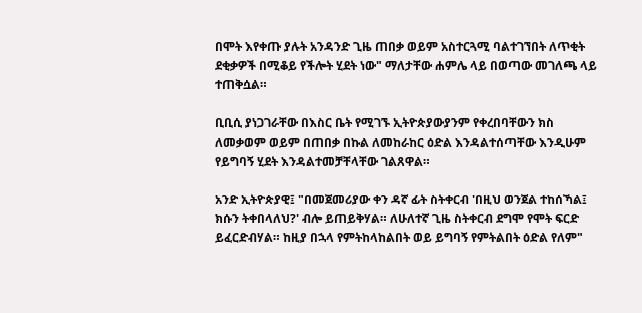በሞት እየቀጡ ያሉት አንዳንድ ጊዜ ጠበቃ ወይም አስተርጓሚ ባልተገኘበት ለጥቂት ደቂቃዎች በሚቆይ የችሎት ሂደት ነው" ማለታቸው ሐምሌ ላይ በወጣው መገለጫ ላይ ተጠቅሷል።

ቢቢሲ ያነጋገራቸው በእስር ቤት የሚገኙ ኢትዮጵያውያንም የቀረበባቸውን ክስ ለመቃወም ወይም በጠበቃ በኩል ለመከራከር ዕድል እንዳልተሰጣቸው እንዲሁም የይግባኝ ሂደት እንዳልተመቻቸላቸው ገልጸዋል።

አንድ ኢትዮጵያዊ፤ "በመጀመሪያው ቀን ዳኛ ፊት ስትቀርብ 'በዚህ ወንጀል ተከሰኻል፤ ክሱን ትቀበላለህ?' ብሎ ይጠይቅሃል። ለሁለተኛ ጊዜ ስትቀርብ ደግሞ የሞት ፍርድ ይፈርድብሃል። ከዚያ በኋላ የምትከላከልበት ወይ ይግባኝ የምትልበት ዕድል የለም"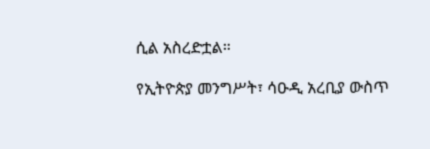ሲል አስረድቷል።

የኢትዮጵያ መንግሥት፣ ሳዑዲ አረቢያ ውስጥ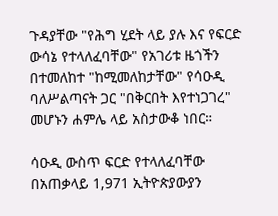ጉዳያቸው "የሕግ ሂደት ላይ ያሉ እና የፍርድ ውሳኔ የተላለፈባቸው" የአገሪቱ ዜጎችን በተመለከተ "ከሚመለከታቸው" የሳዑዲ ባለሥልጣናት ጋር "በቅርበት እየተነጋገረ" መሆኑን ሐምሌ ላይ አስታውቆ ነበር።

ሳዑዲ ውስጥ ፍርድ የተላለፈባቸው በአጠቃላይ 1,971 ኢትዮጵያውያን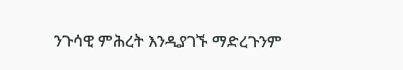ንጉሳዊ ምሕረት እንዲያገኙ ማድረጉንም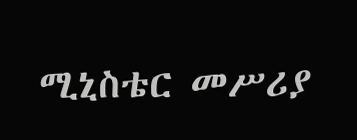ሚኒስቴር መሥሪያ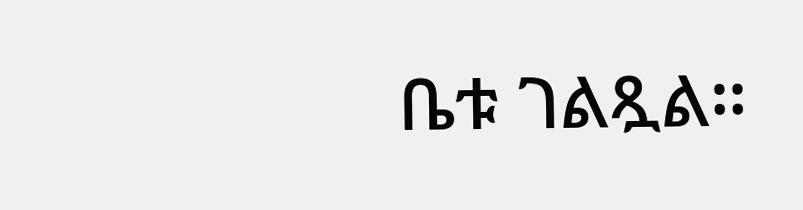ቤቱ ገልጿል።